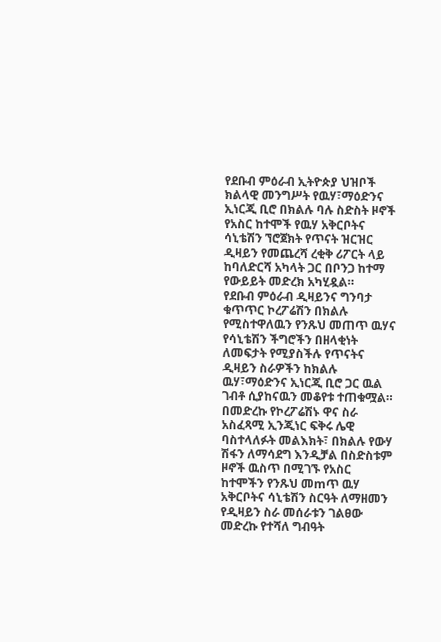የደቡብ ምዕራብ ኢትዮጵያ ህዝቦች ክልላዊ መንግሥት የዉሃ፣ማዕድንና ኢነርጂ ቢሮ በክልሉ ባሉ ስድስት ዞኖች የአስር ከተሞች የዉሃ አቅርቦትና ሳኒቴሽን ኘሮጀክት የጥናት ዝርዝር ዲዛይን የመጨረሻ ረቂቅ ሪፖርት ላይ ከባለድርሻ አካላት ጋር በቦንጋ ከተማ የውይይት መድረክ አካሂዷል።
የደቡብ ምዕራብ ዲዛይንና ግንባታ ቁጥጥር ኮረፖሬሽን በክልሉ የሚስተዋለዉን የንጹህ መጠጥ ዉሃና የሳኒቴሽን ችግሮችን በዘላቂነት ለመፍታት የሚያስችሉ የጥናትና ዲዛይን ስራዎችን ከክልሉ ዉሃ፣ማዕድንና ኢነርጂ ቢሮ ጋር ዉል ገብቶ ሲያከናዉን መቆየቱ ተጠቁሟል።
በመድረኩ የኮረፖሬሽኑ ዋና ስራ አስፈጻሚ ኢንጂነር ፍቅሩ ሌዊ ባስተላለፉት መልእክት፣ በክልሉ የውሃ ሽፋን ለማሳደግ እንዲቻል በስድስቱም ዞኖች ዉስጥ በሚገኙ የአስር ከተሞችን የንጹህ መmጥ ዉሃ አቅርቦትና ሳኒቴሽን ስርዓት ለማዘመን የዲዛይን ስራ መሰራቱን ገልፀው መድረኩ የተሻለ ግብዓት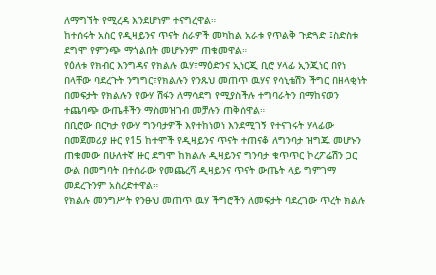ለማግኘት የሚረዳ እንደሆነም ተናግረዋል።
ከተሰሩት አስር የዲዛይንና ጥናት ስራዎች መካከል አራቱ የጥልቅ ጉድጓድ ፤ስድስቱ ደግሞ የምንጭ ማጎልበት መሆኑንም ጠቁመዋል።
የዕለቱ የክብር እንግዳና የክልሉ ዉሃ፣ማዕድንና ኢነርጂ ቢሮ ሃላፊ ኢንጂነር በየነ በላቸው ባደረጉት ንግግር፣የክልሉን የንጹህ መጠጥ ዉሃና የሳኒቴሽን ችግር በዘላቂነት በመፍታት የክልሉን የውሃ ሽፋን ለማሳደግ የሚያስችሉ ተግባራትን በማከናወን ተጨባጭ ውጤቶችን ማስመዝገብ መቻሉን ጠቅሰዋል።
በቢሮው በርካታ የውሃ ግንባታዎች እየተከነወነ እንደሚገኝ የተናገሩት ሃላፊው በመጀመሪያ ዙር የ15 ከተሞች የዲዛይንና ጥናት ተጠናቆ ለግንባታ ዝግጁ መሆኑን ጠቁመው በሁለተኛ ዙር ደግሞ ከክልሉ ዲዛይንና ግንባታ ቁጥጥር ኮረፖሬሽን ጋር ውል በመግባት በተሰራው የመጨረሻ ዲዛይንና ጥናት ውጤት ላይ ግምገማ መደረጉንም አስረድተዋል።
የክልሉ መንግሥት የንፁህ መጠጥ ዉሃ ችግሮችን ለመፍታት ባደረገው ጥረት ክልሉ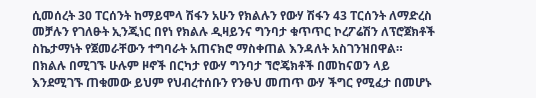ሲመሰረት 30 ፐርሰንት ከማይሞላ ሽፋን አሁን የክልሉን የውሃ ሽፋን 43 ፐርሰንት ለማድረስ መቻሉን የገለፁት ኢንጂነር በየነ የክልሉ ዲዛይንና ግንባታ ቁጥጥር ኮረፖሬሽን ለፕሮጀክቶች ስኬታማነት የጀመራቸውን ተግባራት አጠናክሮ ማስቀጠል እንዳለት አስገንዝበዋል።
በክልሉ በሚገኙ ሁሉም ዞኖች በርካታ የውሃ ግንባታ ኘሮጄክቶች በመከናወን ላይ እንደሚገኙ ጠቁመው ይህም የህብረተሰቡን የንፁህ መጠጥ ውሃ ችግር የሚፈታ በመሆኑ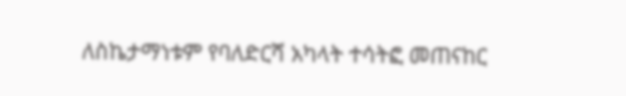ለስኬታማነቱም የባለድርሻ አካላት ተሳትፎ መጠናከር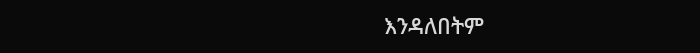እንዳለበትም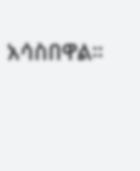አሳስበዋል።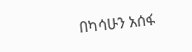በካሳሁን አሰፋ